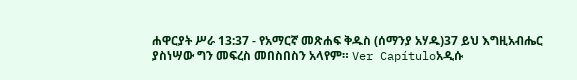ሐዋርያት ሥራ 13:37 - የአማርኛ መጽሐፍ ቅዱስ (ሰማንያ አሃዱ)37 ይህ እግዚአብሔር ያስነሣው ግን መፍረስ መበስበስን አላየም። Ver Capítuloአዲሱ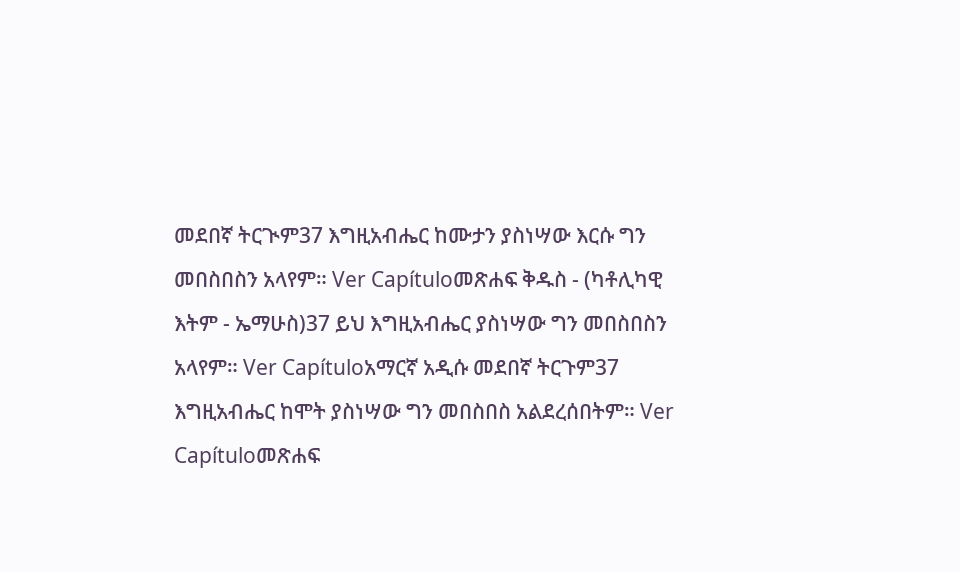መደበኛ ትርጒም37 እግዚአብሔር ከሙታን ያስነሣው እርሱ ግን መበስበስን አላየም። Ver Capítuloመጽሐፍ ቅዱስ - (ካቶሊካዊ እትም - ኤማሁስ)37 ይህ እግዚአብሔር ያስነሣው ግን መበስበስን አላየም። Ver Capítuloአማርኛ አዲሱ መደበኛ ትርጉም37 እግዚአብሔር ከሞት ያስነሣው ግን መበስበስ አልደረሰበትም። Ver Capítuloመጽሐፍ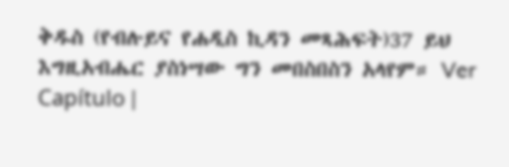ቅዱስ (የብሉይና የሐዲስ ኪዳን መጻሕፍት)37 ይህ እግዚአብሔር ያስነሣው ግን መበስበስን አላየም። Ver Capítulo |